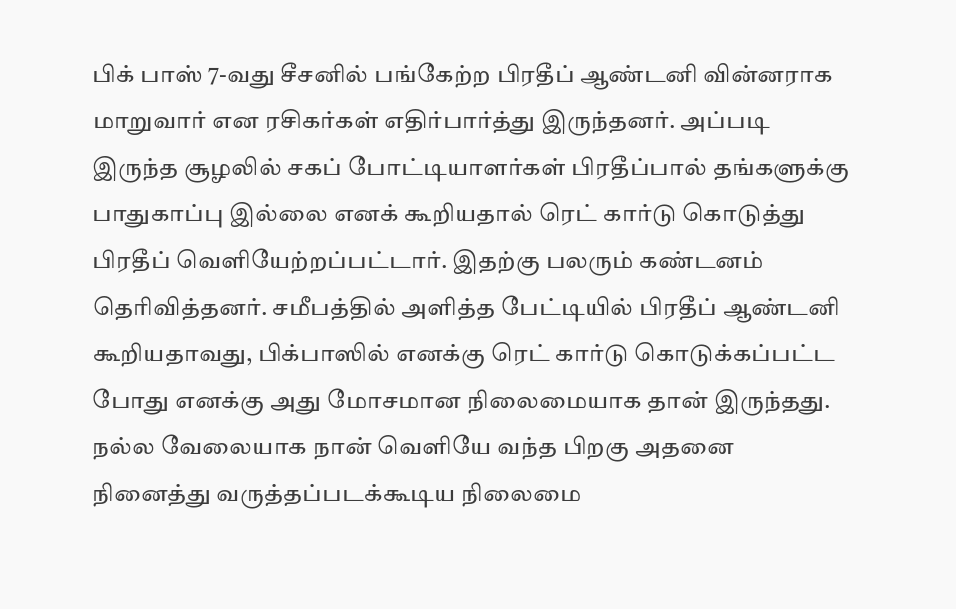பிக் பாஸ் 7-வது சீசனில் பங்கேற்ற பிரதீப் ஆண்டனி வின்னராக மாறுவார் என ரசிகர்கள் எதிர்பார்த்து இருந்தனர். அப்படி இருந்த சூழலில் சகப் போட்டியாளர்கள் பிரதீப்பால் தங்களுக்கு பாதுகாப்பு இல்லை எனக் கூறியதால் ரெட் கார்டு கொடுத்து பிரதீப் வெளியேற்றப்பட்டார். இதற்கு பலரும் கண்டனம் தெரிவித்தனர். சமீபத்தில் அளித்த பேட்டியில் பிரதீப் ஆண்டனி கூறியதாவது, பிக்பாஸில் எனக்கு ரெட் கார்டு கொடுக்கப்பட்ட போது எனக்கு அது மோசமான நிலைமையாக தான் இருந்தது.
நல்ல வேலையாக நான் வெளியே வந்த பிறகு அதனை நினைத்து வருத்தப்படக்கூடிய நிலைமை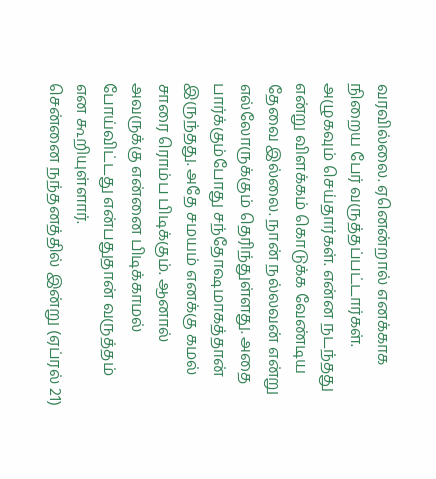வரவில்லை. ஏனென்றால் எனக்காக நிறைய பேர் வருத்தப்பட்டார்கள். அழுகவும் செய்தார்கள். என்ன நடந்தது என்று விளக்கம் கொடுக்க வேண்டிய தேவை இல்லை. நான் நல்லவன் என்று எல்லோருக்கும் தெரிந்துள்ளது. அதை பார்க்கும்போது சந்தோஷமாகத்தான் இருந்தது. அதே சமயம் எனக்கு கமல் சாரை ரொம்ப பிடிக்கும். ஆனால் அவருக்கு என்னை பிடிக்காமல் போய்விட்டது என்பதுதான் வருத்தம் என கூறியுள்ளார்.
சென்னை நந்தனத்தில் இன்று (ஏப்ரல் 21)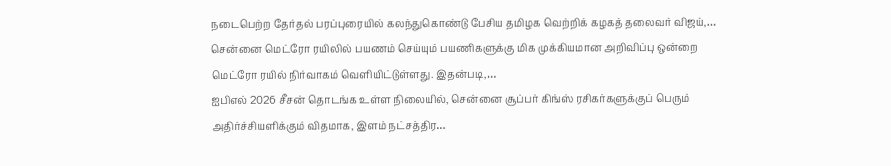நடைபெற்ற தேர்தல் பரப்புரையில் கலந்துகொண்டு பேசிய தமிழக வெற்றிக் கழகத் தலைவர் விஜய்,…
சென்னை மெட்ரோ ரயிலில் பயணம் செய்யும் பயணிகளுக்கு மிக முக்கியமான அறிவிப்பு ஒன்றை மெட்ரோ ரயில் நிர்வாகம் வெளியிட்டுள்ளது. இதன்படி,…
ஐபிஎல் 2026 சீசன் தொடங்க உள்ள நிலையில், சென்னை சூப்பர் கிங்ஸ் ரசிகர்களுக்குப் பெரும் அதிர்ச்சியளிக்கும் விதமாக, இளம் நட்சத்திர…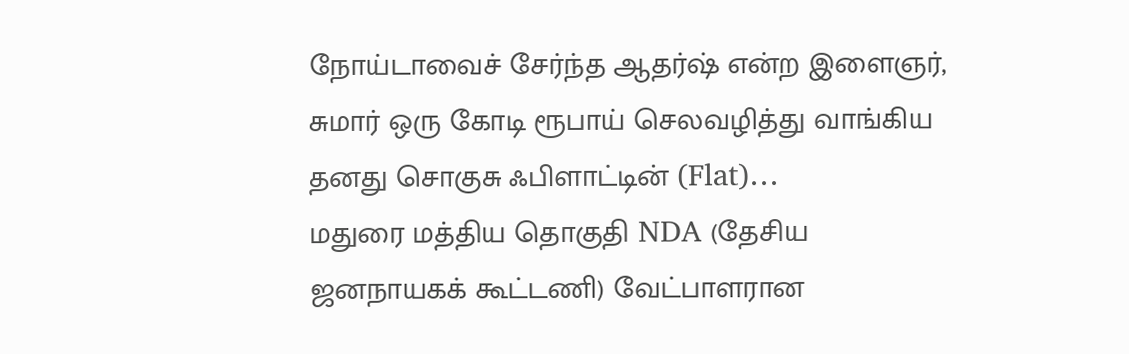நோய்டாவைச் சேர்ந்த ஆதர்ஷ் என்ற இளைஞர், சுமார் ஒரு கோடி ரூபாய் செலவழித்து வாங்கிய தனது சொகுசு ஃபிளாட்டின் (Flat)…
மதுரை மத்திய தொகுதி NDA (தேசிய ஜனநாயகக் கூட்டணி) வேட்பாளரான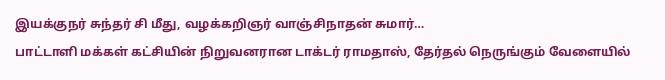இயக்குநர் சுந்தர் சி மீது, வழக்கறிஞர் வாஞ்சிநாதன் சுமார்…
பாட்டாளி மக்கள் கட்சியின் நிறுவனரான டாக்டர் ராமதாஸ், தேர்தல் நெருங்கும் வேளையில்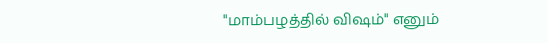"மாம்பழத்தில் விஷம்" எனும்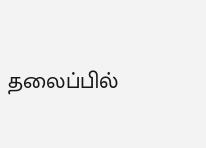தலைப்பில்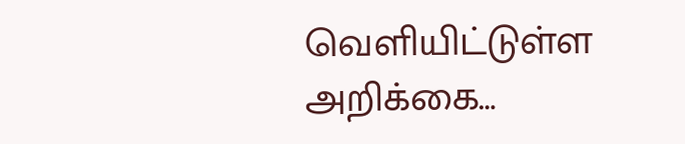வெளியிட்டுள்ள அறிக்கை…